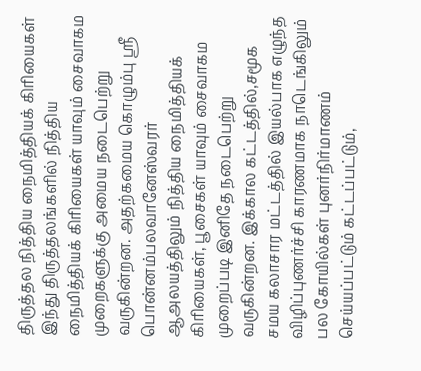திருத்தல நித்திய நைமித்தியக் கிரியைகள்
இந்து திருத்தலங்களில் நித்திய நைமித்தியக் கிரியைகள் யாவும் சைவாகம முறைகளுக்கு அமைய நடைபெற்று வருகின்றன. அதற்கமைய கொழும்பு ஸ்ரீ பொன்னம்பலவானேஸ்வரர் ஆஅலயத்திலும் நித்திய நைமித்தியக் கிரியைகள், பூசைகள் யாவும் சைவாகம முறைப்படி இனிதே நடைபெற்று வருகின்றன. இக்கால கட்டத்தில்,சமூக சமய கலாசார மட்டத்தில் இயல்பாக எழுந்த விழிப்புணர்ச்சி காரணமாக நாடெங்கிலும் பல கோயில்கள் புனர்நிர்மாணம் செய்யப்பட்டும் கட்டப்பட்டும்,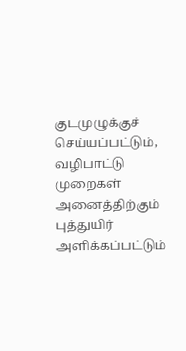குடமுழுக்குச் செய்யப்பட்டும், வழிபாட்டு முறைகள் அனைத்திற்கும் புத்துயிர் அளிக்கப்பட்டும்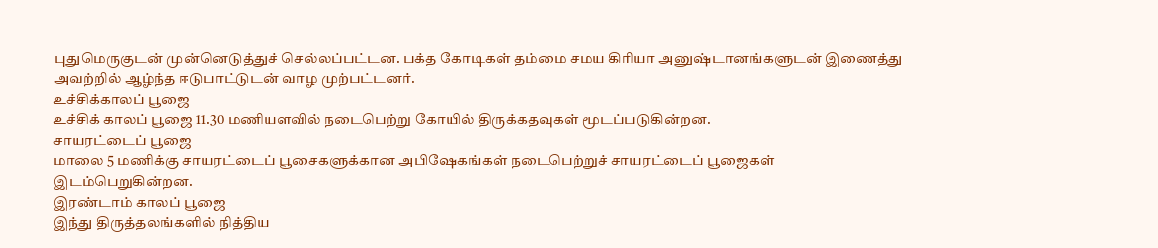புதுமெருகுடன் முன்னெடுத்துச் செல்லப்பட்டன. பக்த கோடிகள் தம்மை சமய கிரியா அனுஷ்டானங்களுடன் இணைத்து அவற்றில் ஆழ்ந்த ஈடுபாட்டுடன் வாழ முற்பட்டனர்.
உச்சிக்காலப் பூஜை
உச்சிக் காலப் பூஜை 11.30 மணியளவில் நடைபெற்று கோயில் திருக்கதவுகள் மூடப்படுகின்றன.
சாயரட்டைப் பூஜை
மாலை 5 மணிக்கு சாயரட்டைப் பூசைகளுக்கான அபிஷேகங்கள் நடைபெற்றுச் சாயரட்டைப் பூஜைகள் இடம்பெறுகின்றன.
இரண்டாம் காலப் பூஜை
இந்து திருத்தலங்களில் நித்திய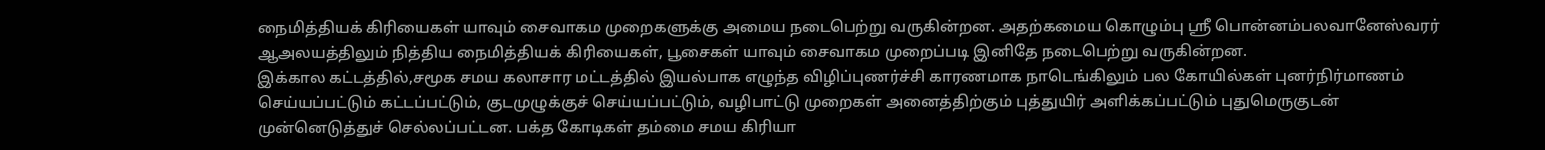நைமித்தியக் கிரியைகள் யாவும் சைவாகம முறைகளுக்கு அமைய நடைபெற்று வருகின்றன. அதற்கமைய கொழும்பு ஸ்ரீ பொன்னம்பலவானேஸ்வரர் ஆஅலயத்திலும் நித்திய நைமித்தியக் கிரியைகள், பூசைகள் யாவும் சைவாகம முறைப்படி இனிதே நடைபெற்று வருகின்றன.
இக்கால கட்டத்தில்,சமூக சமய கலாசார மட்டத்தில் இயல்பாக எழுந்த விழிப்புணர்ச்சி காரணமாக நாடெங்கிலும் பல கோயில்கள் புனர்நிர்மாணம் செய்யப்பட்டும் கட்டப்பட்டும், குடமுழுக்குச் செய்யப்பட்டும், வழிபாட்டு முறைகள் அனைத்திற்கும் புத்துயிர் அளிக்கப்பட்டும் புதுமெருகுடன் முன்னெடுத்துச் செல்லப்பட்டன. பக்த கோடிகள் தம்மை சமய கிரியா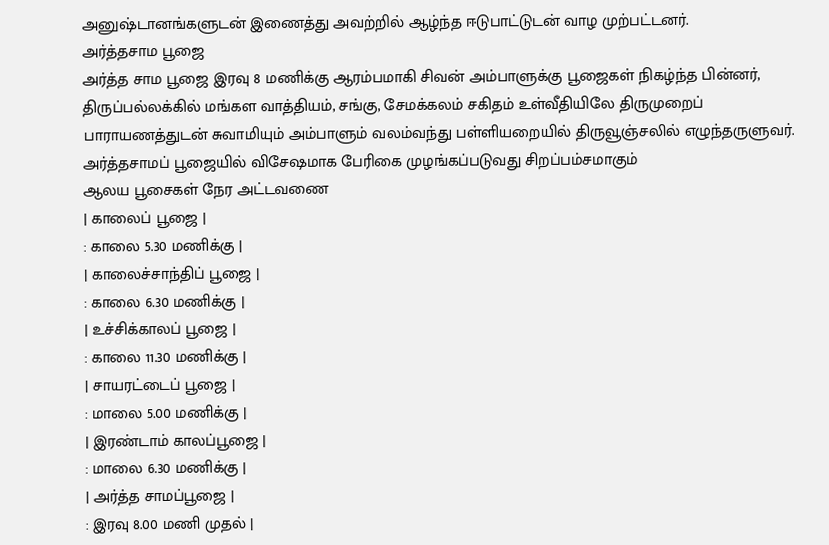அனுஷ்டானங்களுடன் இணைத்து அவற்றில் ஆழ்ந்த ஈடுபாட்டுடன் வாழ முற்பட்டனர்.
அர்த்தசாம பூஜை
அர்த்த சாம பூஜை இரவு 8 மணிக்கு ஆரம்பமாகி சிவன் அம்பாளுக்கு பூஜைகள் நிகழ்ந்த பின்னர், திருப்பல்லக்கில் மங்கள வாத்தியம், சங்கு, சேமக்கலம் சகிதம் உள்வீதியிலே திருமுறைப் பாராயணத்துடன் சுவாமியும் அம்பாளும் வலம்வந்து பள்ளியறையில் திருவூஞ்சலில் எழுந்தருளுவர். அர்த்தசாமப் பூஜையில் விசேஷமாக பேரிகை முழங்கப்படுவது சிறப்பம்சமாகும்
ஆலய பூசைகள் நேர அட்டவணை
| காலைப் பூஜை |
: காலை 5.30 மணிக்கு |
| காலைச்சாந்திப் பூஜை |
: காலை 6.30 மணிக்கு |
| உச்சிக்காலப் பூஜை |
: காலை 11.30 மணிக்கு |
| சாயரட்டைப் பூஜை |
: மாலை 5.00 மணிக்கு |
| இரண்டாம் காலப்பூஜை |
: மாலை 6.30 மணிக்கு |
| அர்த்த சாமப்பூஜை |
: இரவு 8.00 மணி முதல் |